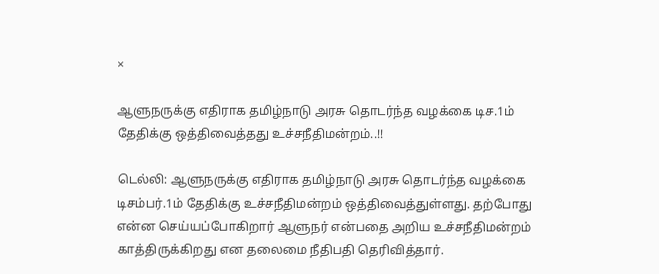×

ஆளுநருக்கு எதிராக தமிழ்நாடு அரசு தொடர்ந்த வழக்கை டிச.1ம் தேதிக்கு ஒத்திவைத்தது உச்சநீதிமன்றம்..!!

டெல்லி: ஆளுநருக்கு எதிராக தமிழ்நாடு அரசு தொடர்ந்த வழக்கை டிசம்பர்.1ம் தேதிக்கு உச்சநீதிமன்றம் ஒத்திவைத்துள்ளது. தற்போது என்ன செய்யப்போகிறார் ஆளுநர் என்பதை அறிய உச்சநீதிமன்றம் காத்திருக்கிறது என தலைமை நீதிபதி தெரிவித்தார்.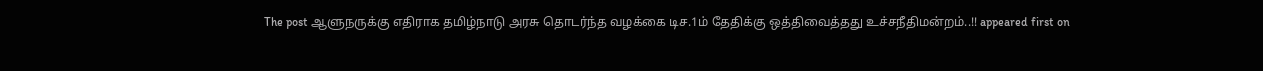The post ஆளுநருக்கு எதிராக தமிழ்நாடு அரசு தொடர்ந்த வழக்கை டிச.1ம் தேதிக்கு ஒத்திவைத்தது உச்சநீதிமன்றம்..!! appeared first on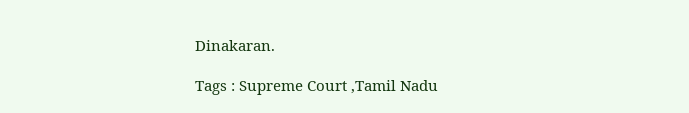Dinakaran.

Tags : Supreme Court ,Tamil Nadu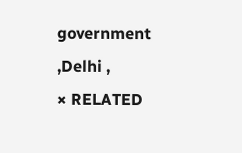government ,Delhi ,
× RELATED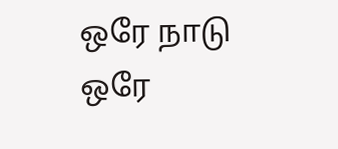ஒரே நாடு ஒரே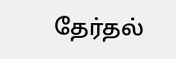தேர்தல்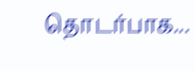தொடர்பாக...